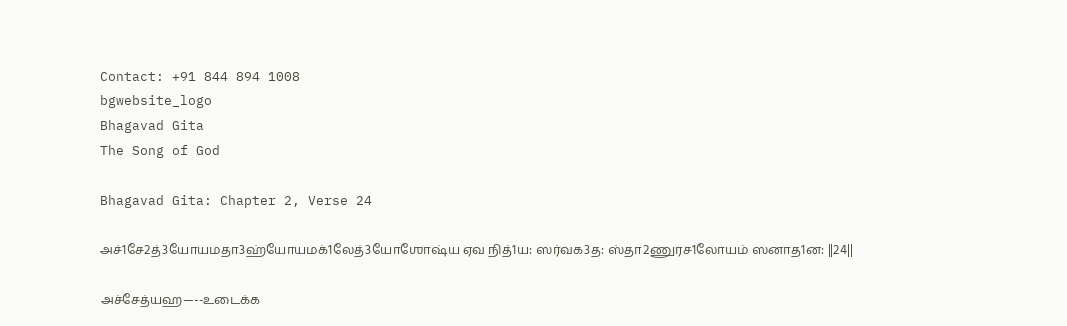Contact: +91 844 894 1008
bgwebsite_logo
Bhagavad Gita
The Song of God

Bhagavad Gita: Chapter 2, Verse 24

அச்1சே2த்3யோ‌யமதா3ஹ்யோ‌யமக்1லேத்3யோ‌ஶோஷ்ய ஏவ நித்1ய: ஸர்வக3த: ஸ்தா2ணுரச1லோ‌யம் ஸனாத1ன: ||24||

அச்சேத்யஹ—--உடைக்க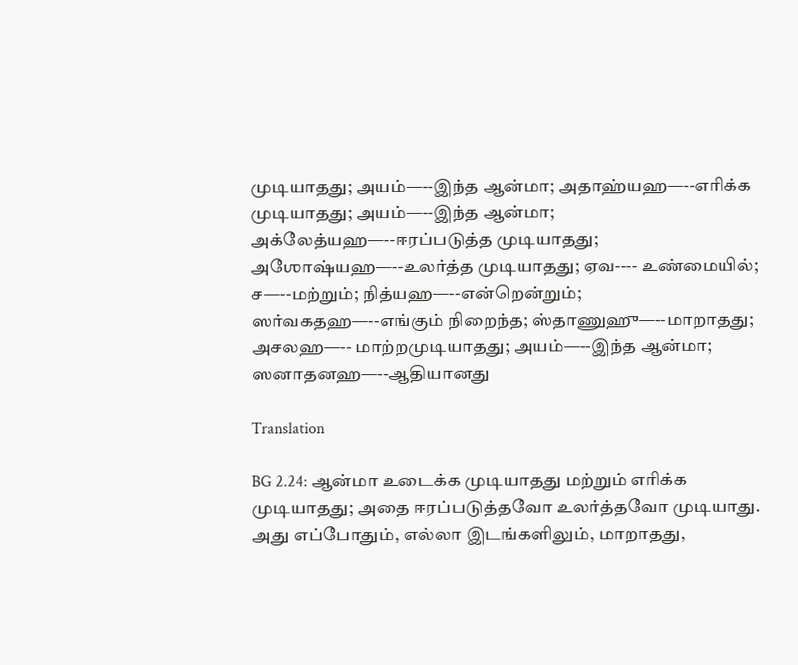முடியாதது; அயம்—--இந்த ஆன்மா; அதாஹ்யஹ—--எரிக்க முடியாதது; அயம்—--இந்த ஆன்மா; அக்லேத்யஹ—--ஈரப்படுத்த முடியாதது; அஶோஷ்யஹ—--உலர்த்த முடியாதது; ஏவ---- உண்மையில்; ச—--மற்றும்; நித்யஹ—--என்றென்றும்; ஸர்வகதஹ—--எங்கும் நிறைந்த; ஸ்தாணுஹு—--மாறாதது; அசலஹ—-- மாற்றமுடியாதது; அயம்—--இந்த ஆன்மா;  ஸனாதனஹ—--ஆதியானது

Translation

BG 2.24: ஆன்மா உடைக்க முடியாதது மற்றும் எரிக்க முடியாதது; அதை ஈரப்படுத்தவோ உலர்த்தவோ முடியாது. அது எப்போதும், எல்லா இடங்களிலும், மாறாதது,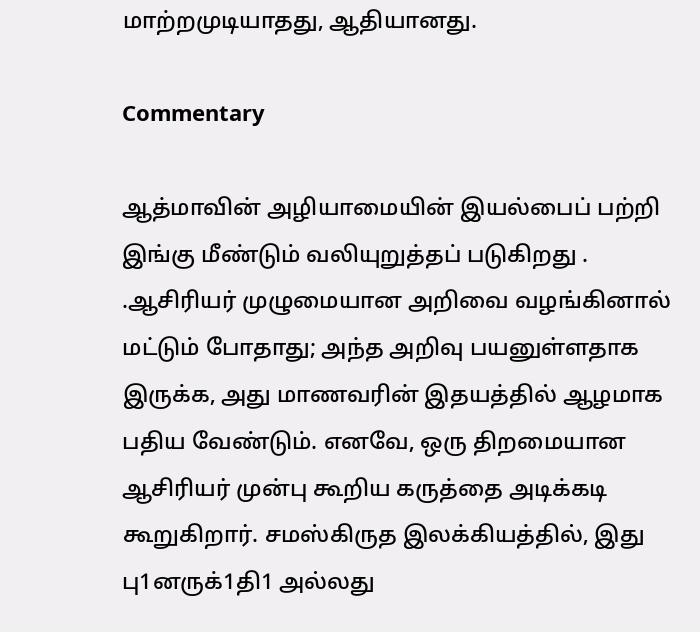மாற்றமுடியாதது, ஆதியானது.

Commentary

ஆத்மாவின் அழியாமையின் இயல்பைப் பற்றி இங்கு மீண்டும் வலியுறுத்தப் படுகிறது . .ஆசிரியர் முழுமையான அறிவை வழங்கினால் மட்டும் போதாது; அந்த அறிவு பயனுள்ளதாக இருக்க, அது மாணவரின் இதயத்தில் ஆழமாக பதிய வேண்டும். எனவே, ஒரு திறமையான ஆசிரியர் முன்பு கூறிய கருத்தை அடிக்கடி கூறுகிறார். சமஸ்கிருத இலக்கியத்தில், இது பு1னருக்1தி1 அல்லது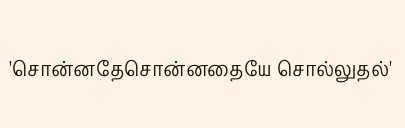'சொன்னதேசொன்னதையே சொல்லுதல்'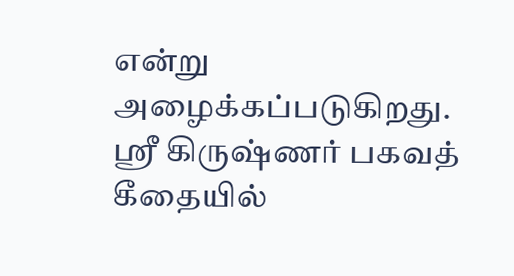என்று அழைக்கப்படுகிறது. ஸ்ரீ கிருஷ்ணர் பகவத் கீதையில்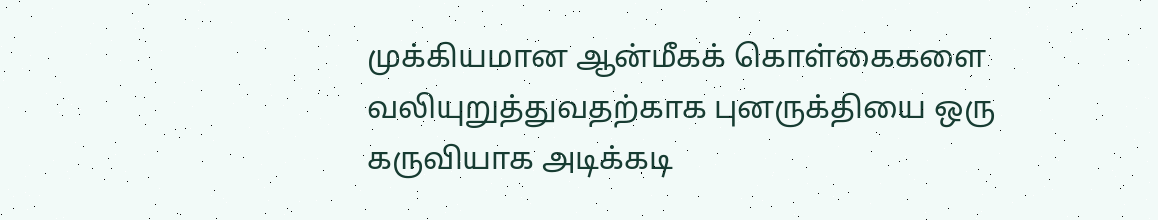முக்கியமான ஆன்மீகக் கொள்கைகளை வலியுறுத்துவதற்காக புனருக்தியை ஒரு கருவியாக அடிக்கடி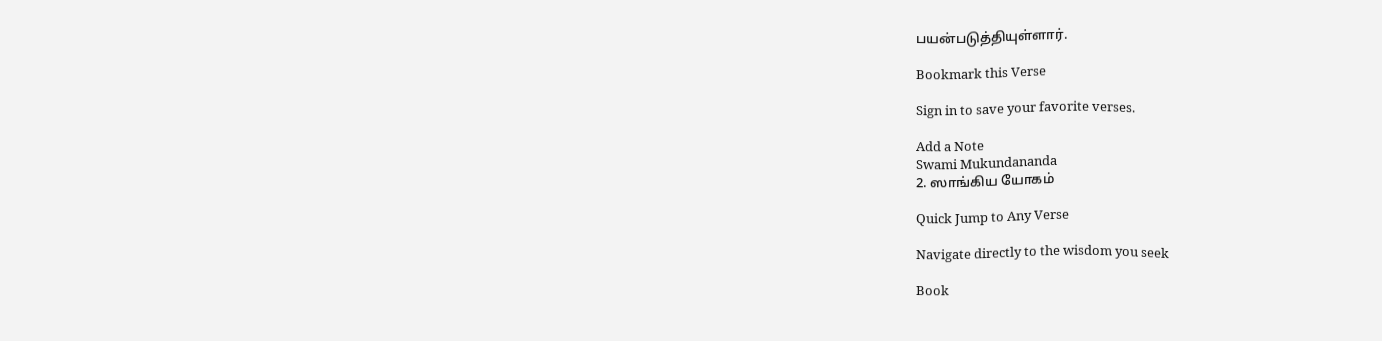பயன்படுத்தியுள்ளார்.

Bookmark this Verse

Sign in to save your favorite verses.

Add a Note
Swami Mukundananda
2. ஸாங்கிய யோகம்

Quick Jump to Any Verse

Navigate directly to the wisdom you seek

Book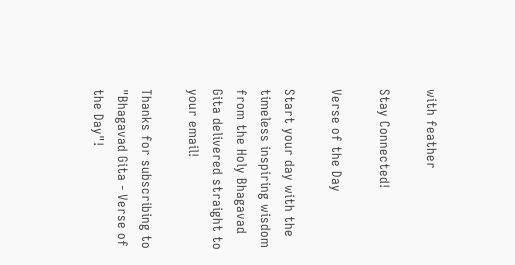with feather

Stay Connected!

Verse of the Day

Start your day with the timeless inspiring wisdom from the Holy Bhagavad Gita delivered straight to your email!

Thanks for subscribing to "Bhagavad Gita - Verse of the Day"!